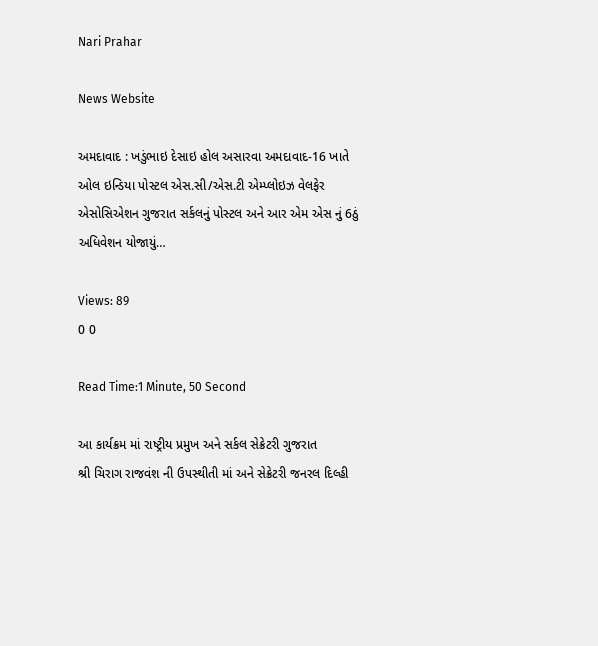Nari Prahar

News Website

અમદાવાદ : ખડુંભાઇ દેસાઇ હોલ અસારવા અમદાવાદ-16 ખાતે ઓલ ઇન્ડિયા પોસ્ટલ એસ.સી/એસ.ટી એમ્પ્લોઇઝ વેલફેર એસોસિએશન ગુજરાત સર્કલનું પોસ્ટલ અને આર એમ એસ નું 6ઠું અધિવેશન યોજાયું…

Views: 89
0 0

Read Time:1 Minute, 50 Second

આ કાર્યક્રમ માં રાષ્ટ્રીય પ્રમુખ અને સર્કલ સેક્રેટરી ગુજરાત
શ્રી ચિરાગ રાજવંશ ની ઉપસ્થીતી માં અને સેક્રેટરી જનરલ દિલ્હી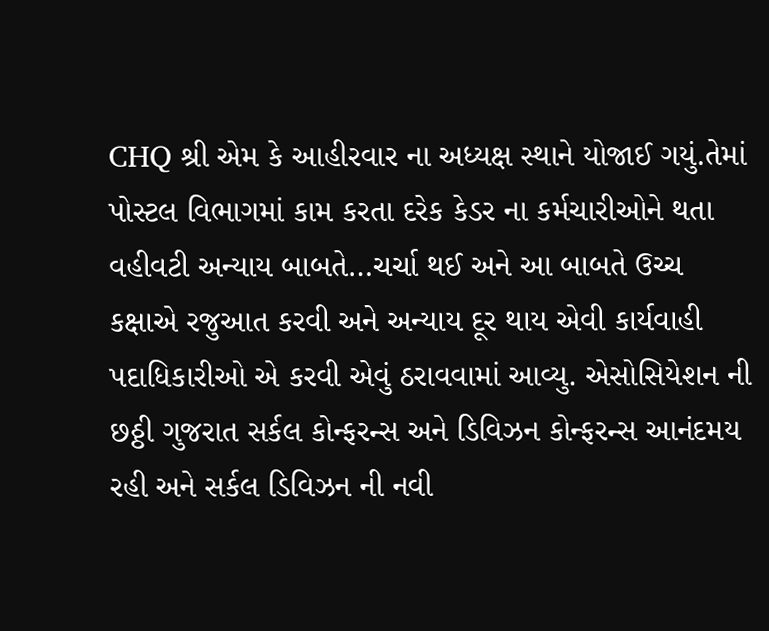CHQ શ્રી એમ કે આહીરવાર ના અધ્યક્ષ સ્થાને યોજાઈ ગયું.તેમાં પોસ્ટલ વિભાગમાં કામ કરતા દરેક કેડર ના કર્મચારીઓને થતા વહીવટી અન્યાય બાબતે…ચર્ચા થઈ અને આ બાબતે ઉચ્ચ કક્ષાએ રજુઆત કરવી અને અન્યાય દૂર થાય એવી કાર્યવાહી પદાધિકારીઓ એ કરવી એવું ઠરાવવામાં આવ્યુ. એસોસિયેશન ની છઠ્ઠી ગુજરાત સર્કલ કોન્ફરન્સ અને ડિવિઝન કોન્ફરન્સ આનંદમય રહી અને સર્કલ ડિવિઝન ની નવી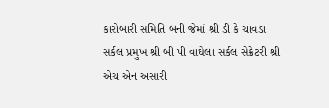કારોબારી સમિતિ બની જેમાં શ્રી ડી કે ચાવડા સર્કલ પ્રમુખ શ્રી બી પી વાઘેલા સર્કલ સેક્રેટરી શ્રી એચ એન અસારી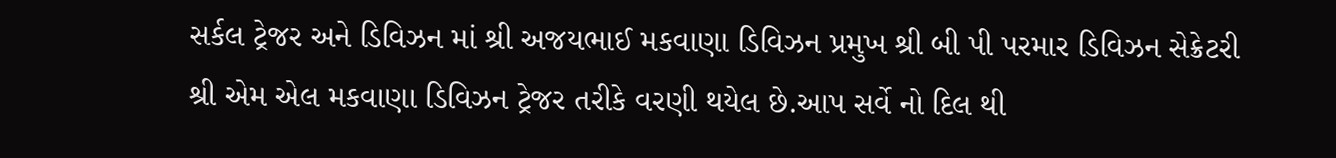સર્કલ ટ્રેજર અને ડિવિઝન માં શ્રી અજયભાઈ મકવાણા ડિવિઝન પ્રમુખ શ્રી બી પી પરમાર ડિવિઝન સેક્રેટરી શ્રી એમ એલ મકવાણા ડિવિઝન ટ્રેજર તરીકે વરણી થયેલ છે.આપ સર્વે નો દિલ થી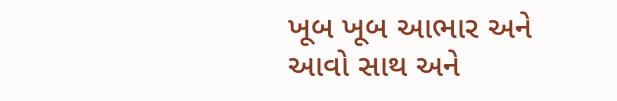ખૂબ ખૂબ આભાર અને આવો સાથ અને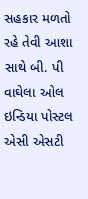સહકાર મળતો રહે તેવી આશા સાથે બી. પી વાઘેલા ઓલ ઇન્ડિયા પોસ્ટલ એસી એસટી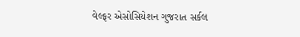વેલ્ફર એસોસિયેશન ગુજરાત સર્કલ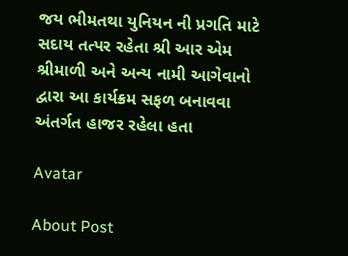જય ભીમતથા યુનિયન ની પ્રગતિ માટે સદાય તત્પર રહેતા શ્રી આર એમ શ્રીમાળી અને અન્ય નામી આગેવાનો દ્વારા આ કાર્યક્રમ સફળ બનાવવા અંતર્ગત હાજર રહેલા હતા

Avatar

About Post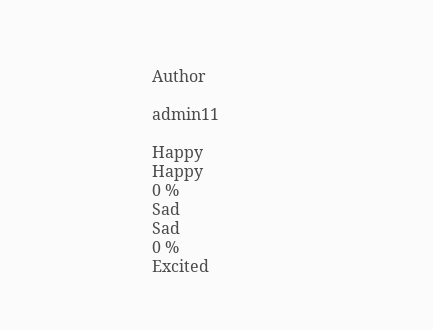Author

admin11

Happy
Happy
0 %
Sad
Sad
0 %
Excited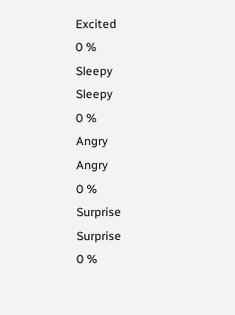Excited
0 %
Sleepy
Sleepy
0 %
Angry
Angry
0 %
Surprise
Surprise
0 %